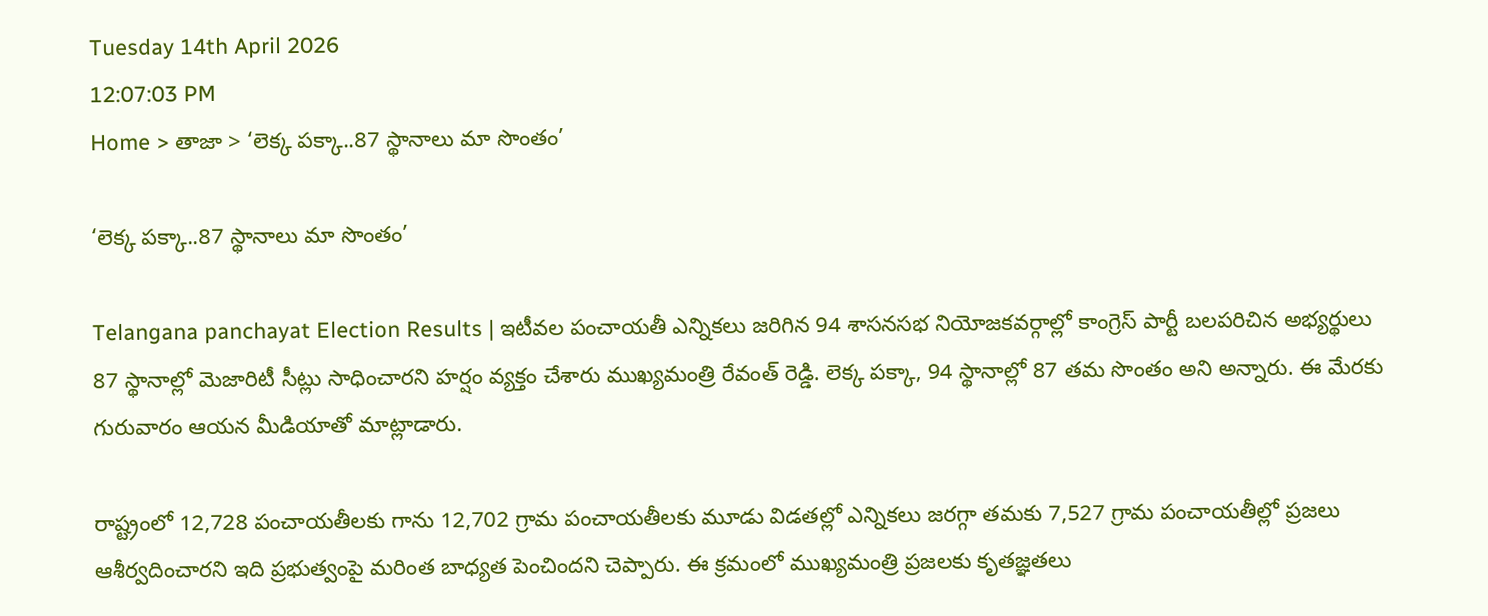Tuesday 14th April 2026
12:07:03 PM
Home > తాజా > ‘లెక్క పక్కా..87 స్థానాలు మా సొంతం’

‘లెక్క పక్కా..87 స్థానాలు మా సొంతం’

Telangana panchayat Election Results | ఇటీవల పంచాయతీ ఎన్నికలు జరిగిన 94 శాసనసభ నియోజకవర్గాల్లో కాంగ్రెస్ పార్టీ బలపరిచిన అభ్యర్థులు 87 స్థానాల్లో మెజారిటీ సీట్లు సాధించారని హర్షం వ్యక్తం చేశారు ముఖ్యమంత్రి రేవంత్ రెడ్డి. లెక్క పక్కా, 94 స్థానాల్లో 87 తమ సొంతం అని అన్నారు. ఈ మేరకు గురువారం ఆయన మీడియాతో మాట్లాడారు.

రాష్ట్రంలో 12,728 పంచాయతీలకు గాను 12,702 గ్రామ పంచాయతీలకు మూడు విడతల్లో ఎన్నికలు జరగ్గా తమకు 7,527 గ్రామ పంచాయతీల్లో ప్రజలు ఆశీర్వదించారని ఇది ప్రభుత్వంపై మరింత బాధ్యత పెంచిందని చెప్పారు. ఈ క్రమంలో ముఖ్యమంత్రి ప్రజలకు కృతజ్ఞతలు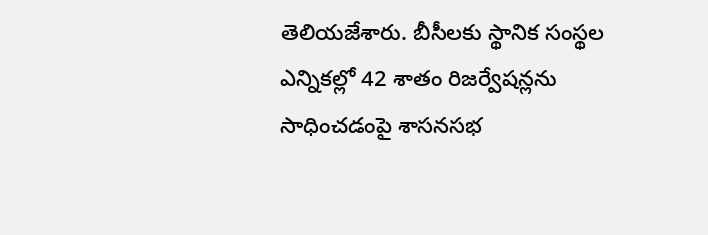తెలియజేశారు. బీసీలకు స్థానిక సంస్థల ఎన్నికల్లో 42 శాతం రిజర్వేషన్లను సాధించడంపై శాసనసభ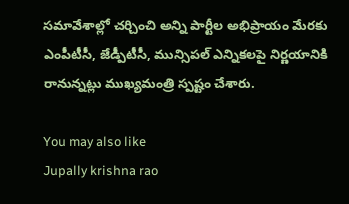సమావేశాల్లో చర్చించి అన్ని పార్టీల అభిప్రాయం మేరకు ఎంపీటీసీ, జేడ్పీటీసీ, మున్సిపల్ ఎన్నికలపై నిర్ణయానికి రానున్నట్లు ముఖ్యమంత్రి స్పష్టం చేశారు.

You may also like
Jupally krishna rao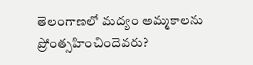తెలంగాణలో మ‌ద్యం అమ్మ‌కాల‌ను ప్రోంత్స‌హించిందెవ‌రు?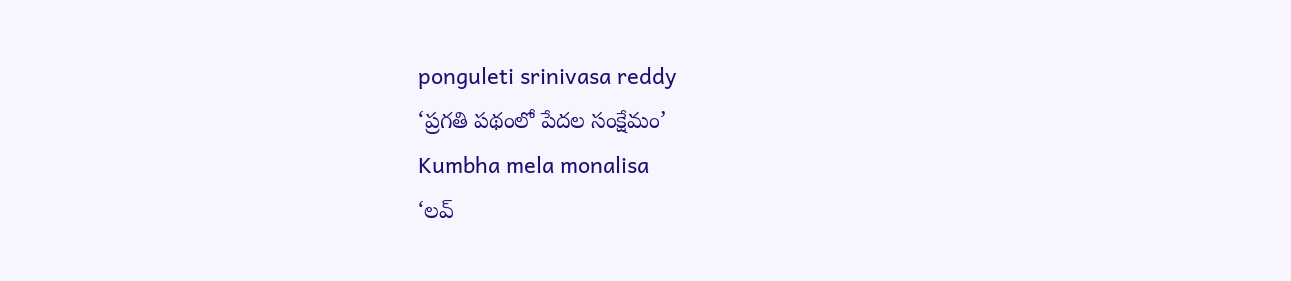ponguleti srinivasa reddy
‘ప్రగతి పథంలో పేదల సంక్షేమం’
Kumbha mela monalisa
‘లవ్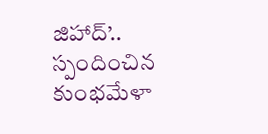జిహాద్’.. స్పందించిన కుంభమేళా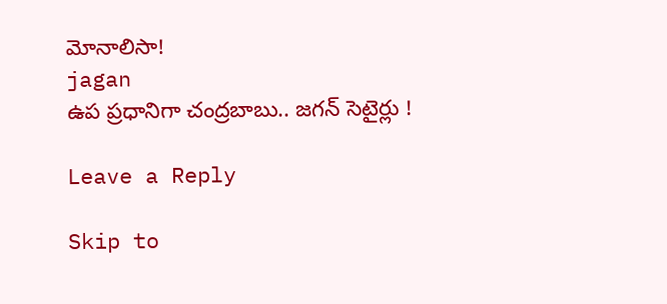మోనాలిసా!
jagan
ఉప ప్రధానిగా చంద్రబాబు.. జగన్ సెటైర్లు !

Leave a Reply

Skip to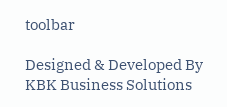toolbar

Designed & Developed By KBK Business Solutions